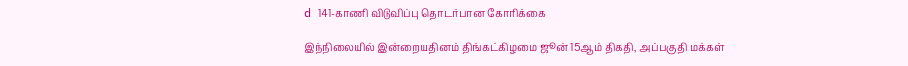d 141-காணி விடுவிப்பு தொடர்பான கோரிக்கை

இந்நிலையில் இன்றையதினம் திங்கட்கிழமை ஜூன் 15ஆம் திகதி, அப்பகுதி மக்கள்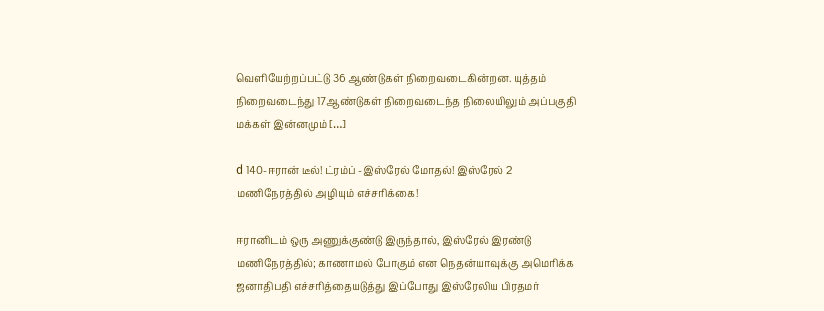வெளியேற்றப்பட்டு 36 ஆண்டுகள் நிறைவடைகின்றன. யுத்தம் நிறைவடைந்து 17ஆண்டுகள் நிறைவடைந்த நிலையிலும் அப்பகுதி மக்கள் இன்னமும் […]

d 140-ஈரான் டீல்! ட்ரம்ப் -இஸ்ரேல் மோதல்! இஸ்ரேல் 2 மணிநேரத்தில் அழியும் எச்சரிக்கை!

ஈரானிடம் ஒரு அணுக்குண்டு இருந்தால், இஸ்ரேல் இரண்டு மணிநேரத்தில்; காணாமல் போகும் என நெதன்யாவுக்கு அமெரிக்க ஜனாதிபதி எச்சரித்தையடுத்து இப்போது இஸ்ரேலிய பிரதமர்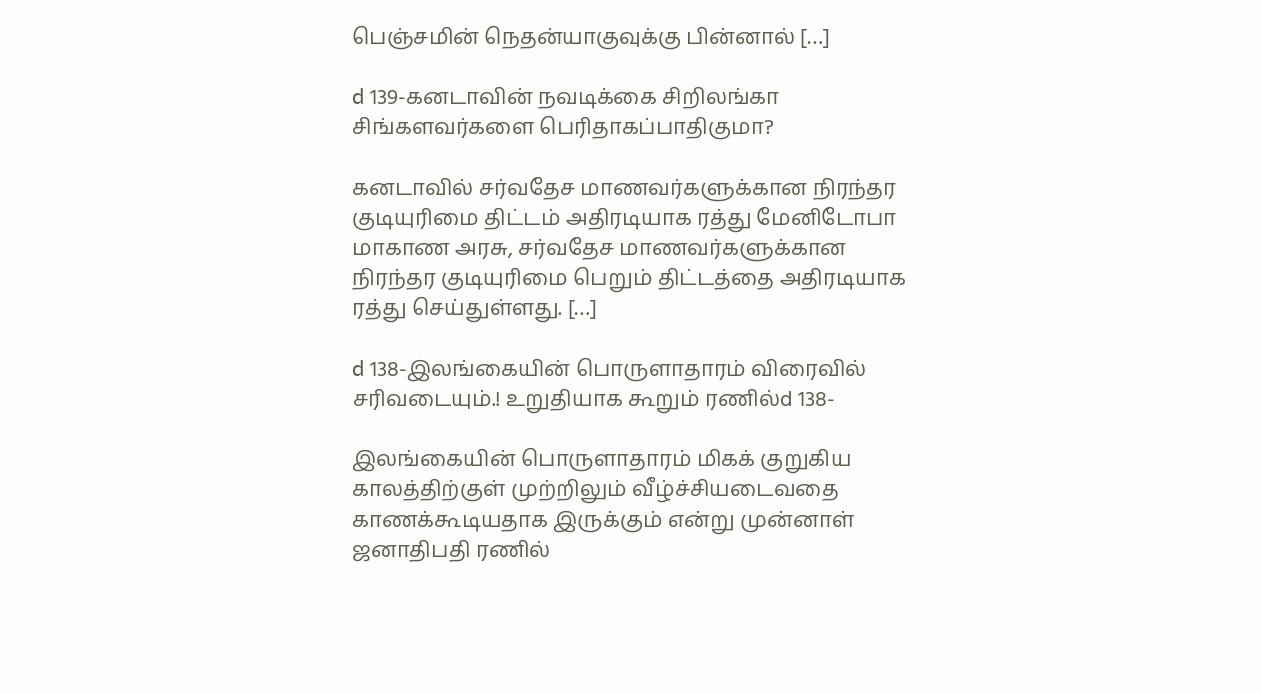பெஞ்சமின் நெதன்யாகுவுக்கு பின்னால் […]

d 139-கனடாவின் நவடிக்கை சிறிலங்கா சிங்களவர்களை பெரிதாகப்பாதிகுமா?

கனடாவில் சர்வதேச மாணவர்களுக்கான நிரந்தர குடியுரிமை திட்டம் அதிரடியாக ரத்து மேனிடோபா மாகாண அரசு, சர்வதேச மாணவர்களுக்கான நிரந்தர குடியுரிமை பெறும் திட்டத்தை அதிரடியாக ரத்து செய்துள்ளது. […]

d 138-இலங்கையின் பொருளாதாரம் விரைவில் சரிவடையும்.! உறுதியாக கூறும் ரணில்d 138-

இலங்கையின் பொருளாதாரம் மிகக் குறுகிய காலத்திற்குள் முற்றிலும் வீழ்ச்சியடைவதை காணக்கூடியதாக இருக்கும் என்று முன்னாள் ஜனாதிபதி ரணில்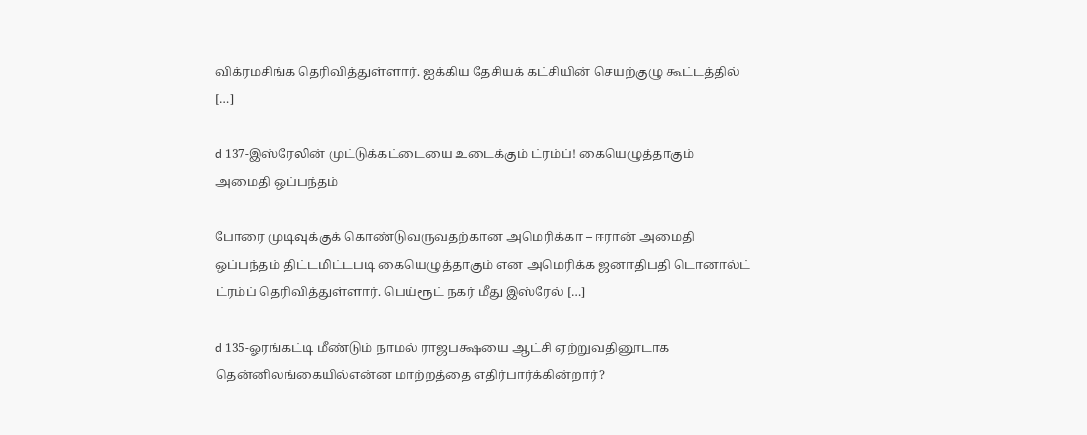விக்ரமசிங்க தெரிவித்துள்ளார். ஐக்கிய தேசியக் கட்சியின் செயற்குழு கூட்டத்தில் […]

d 137-இஸ்ரேலின் முட்டுக்கட்டையை உடைக்கும் ட்ரம்ப்! கையெழுத்தாகும் அமைதி ஒப்பந்தம்

போரை முடிவுக்குக் கொண்டுவருவதற்கான அமெரிக்கா – ஈரான் அமைதி ஒப்பந்தம் திட்டமிட்டபடி கையெழுத்தாகும் என அமெரிக்க ஜனாதிபதி டொனால்ட் ட்ரம்ப் தெரிவித்துள்ளார். பெய்ரூட் நகர் மீது இஸ்ரேல் […]

d 135-ஓரங்கட்டி மீண்டும் நாமல் ராஜபக்ஷயை ஆட்சி ஏற்றுவதினூடாக தென்னிலங்கையில்என்ன மாற்றத்தை எதிர்பார்க்கின்றார்?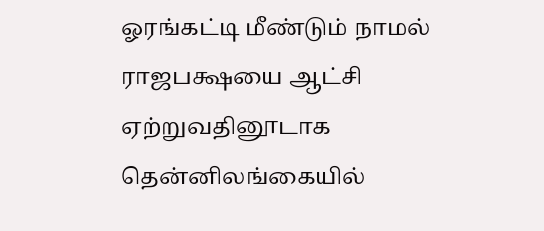ஓரங்கட்டி மீண்டும் நாமல் ராஜபக்ஷயை ஆட்சி ஏற்றுவதினூடாக தென்னிலங்கையில்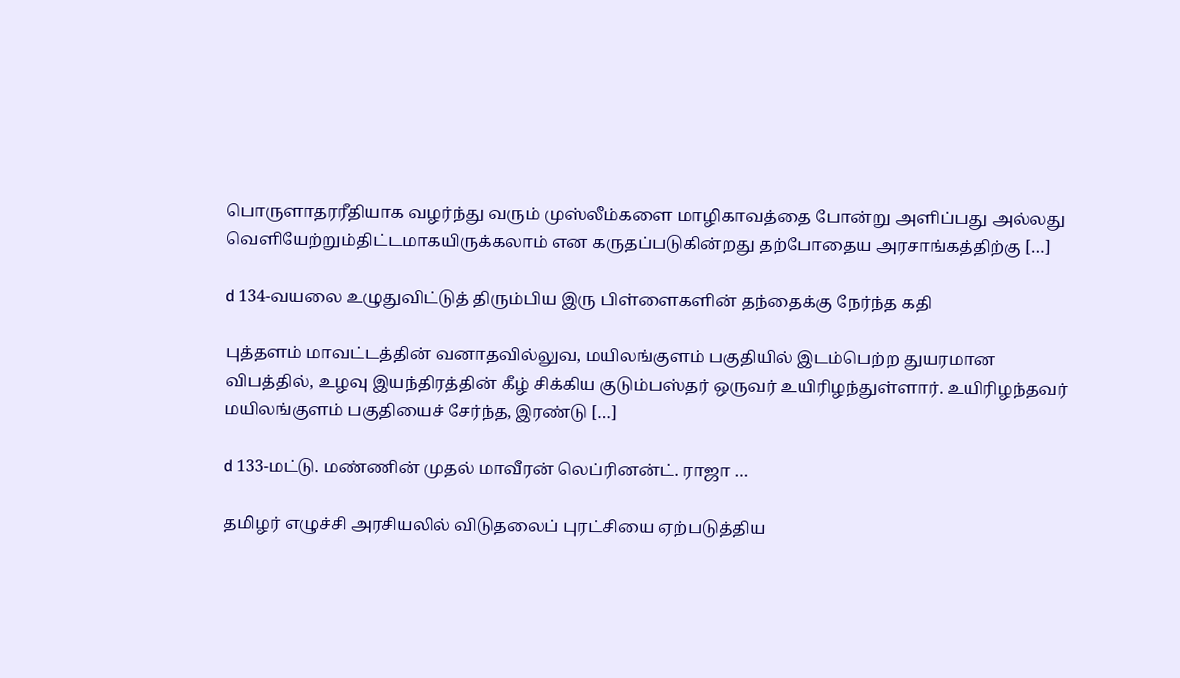பொருளாதரரீதியாக வழர்ந்து வரும் முஸ்லீம்களை மாழிகாவத்தை போன்று அளிப்பது அல்லது வெளியேற்றும்திட்டமாகயிருக்கலாம் என கருதப்படுகின்றது தற்போதைய அரசாங்கத்திற்கு […]

d 134-வயலை உழுதுவிட்டுத் திரும்பிய இரு பிள்ளைகளின் தந்தைக்கு நேர்ந்த கதி

புத்தளம் மாவட்டத்தின் வனாதவில்லுவ, மயிலங்குளம் பகுதியில் இடம்பெற்ற துயரமான விபத்தில், உழவு இயந்திரத்தின் கீழ் சிக்கிய குடும்பஸ்தர் ஒருவர் உயிரிழந்துள்ளார். உயிரிழந்தவர் மயிலங்குளம் பகுதியைச் சேர்ந்த, இரண்டு […]

d 133-மட்டு. மண்ணின் முதல் மாவீரன் லெப்ரினன்ட். ராஜா …

தமிழர் எழுச்சி அரசியலில் விடுதலைப் புரட்சியை ஏற்படுத்திய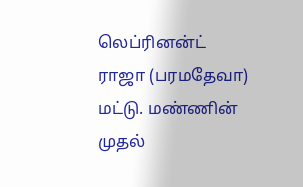லெப்ரினன்ட் ராஜா (பரமதேவா) மட்டு. மண்ணின் முதல்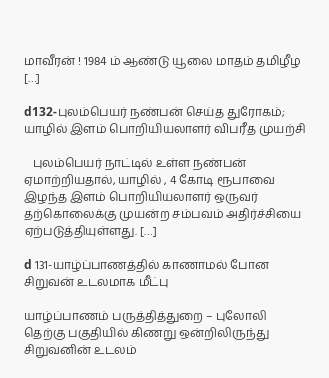மாவீரன் ! 1984 ம் ஆண்டு யூலை மாதம் தமிழீழ […]

d132-புலம்பெயர் நண்பன் செய்த துரோகம்; யாழில் இளம் பொறியியலாளர் விபரீத முயற்சி

   புலம்பெயர் நாட்டில் உள்ள நண்பன் ஏமாற்றியதால், யாழில் , 4 கோடி ரூபாவை   இழந்த இளம் பொறியியலாளர் ஒருவர் தற்கொலைக்கு முயன்ற சம்பவம் அதிர்ச்சியை ஏற்படுத்தியுள்ளது. […]

d 131-யாழ்ப்பாணத்தில் காணாமல் போன சிறுவன் உடலமாக மீட்பு

யாழ்ப்பாணம் பருத்தித்துறை – புலோலி தெற்கு பகுதியில் கிணறு ஒன்றிலிருந்து சிறுவனின் உடலம்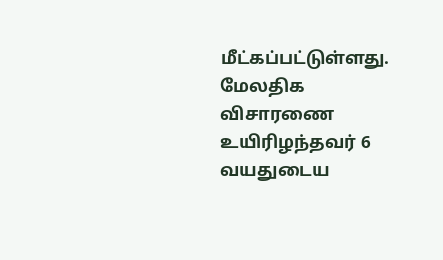மீட்கப்பட்டுள்ளது. மேலதிக விசாரணை உயிரிழந்தவர் 6 வயதுடைய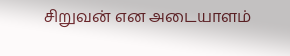சிறுவன் என அடையாளம்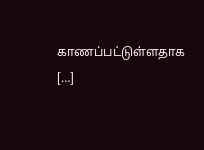காணப்பட்டுள்ளதாக […]